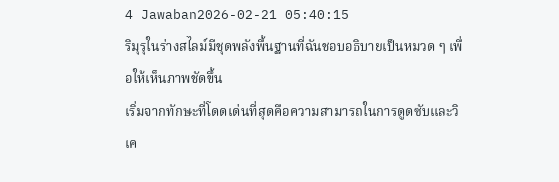4 Jawaban2026-02-21 05:40:15
ริมุรุในร่างสไลม์มีชุดพลังพื้นฐานที่ฉันชอบอธิบายเป็นหมวด ๆ เพื่อให้เห็นภาพชัดขึ้น
เริ่มจากทักษะที่โดดเด่นที่สุดคือความสามารถในการดูดซับและวิเค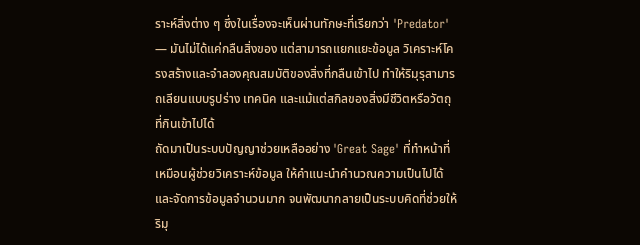ราะห์สิ่งต่าง ๆ ซึ่งในเรื่องจะเห็นผ่านทักษะที่เรียกว่า 'Predator' — มันไม่ได้แค่กลืนสิ่งของ แต่สามารถแยกแยะข้อมูล วิเคราะห์โครงสร้างและจำลองคุณสมบัติของสิ่งที่กลืนเข้าไป ทำให้ริมุรุสามารถเลียนแบบรูปร่าง เทคนิค และแม้แต่สกิลของสิ่งมีชีวิตหรือวัตถุที่กินเข้าไปได้
ถัดมาเป็นระบบปัญญาช่วยเหลืออย่าง 'Great Sage' ที่ทำหน้าที่เหมือนผู้ช่วยวิเคราะห์ข้อมูล ให้คำแนะนำคำนวณความเป็นไปได้ และจัดการข้อมูลจำนวนมาก จนพัฒนากลายเป็นระบบคิดที่ช่วยให้ริมุ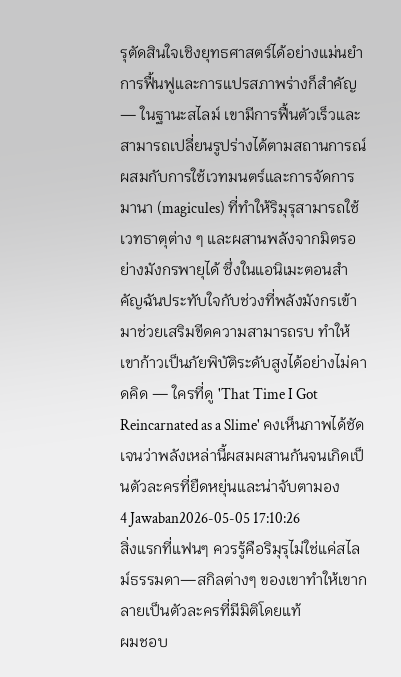รุตัดสินใจเชิงยุทธศาสตร์ได้อย่างแม่นยำ การฟื้นฟูและการแปรสภาพร่างก็สำคัญ — ในฐานะสไลม์ เขามีการฟื้นตัวเร็วและสามารถเปลี่ยนรูปร่างได้ตามสถานการณ์
ผสมกับการใช้เวทมนตร์และการจัดการมานา (magicules) ที่ทำให้ริมุรุสามารถใช้เวทธาตุต่าง ๆ และผสานพลังจากมิตรอย่างมังกรพายุได้ ซึ่งในแอนิเมะตอนสำคัญฉันประทับใจกับช่วงที่พลังมังกรเข้ามาช่วยเสริมขีดความสามารถรบ ทำให้เขาก้าวเป็นภัยพิบัติระดับสูงได้อย่างไม่คาดคิด — ใครที่ดู 'That Time I Got Reincarnated as a Slime' คงเห็นภาพได้ชัดเจนว่าพลังเหล่านี้ผสมผสานกันจนเกิดเป็นตัวละครที่ยืดหยุ่นและน่าจับตามอง
4 Jawaban2026-05-05 17:10:26
สิ่งแรกที่แฟนๆ ควรรู้คือริมุรุไม่ใช่แค่สไลม์ธรรมดา—สกิลต่างๆ ของเขาทำให้เขากลายเป็นตัวละครที่มีมิติโดยแท้
ผมชอบ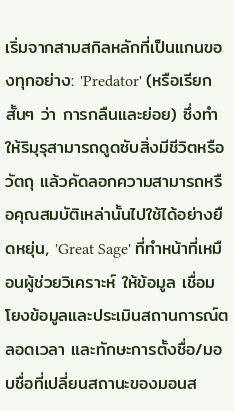เริ่มจากสามสกิลหลักที่เป็นแกนของทุกอย่าง: 'Predator' (หรือเรียกสั้นๆ ว่า การกลืนและย่อย) ซึ่งทำให้ริมุรุสามารถดูดซับสิ่งมีชีวิตหรือวัตถุ แล้วคัดลอกความสามารถหรือคุณสมบัติเหล่านั้นไปใช้ได้อย่างยืดหยุ่น, 'Great Sage' ที่ทำหน้าที่เหมือนผู้ช่วยวิเคราะห์ ให้ข้อมูล เชื่อมโยงข้อมูลและประเมินสถานการณ์ตลอดเวลา และทักษะการตั้งชื่อ/มอบชื่อที่เปลี่ยนสถานะของมอนส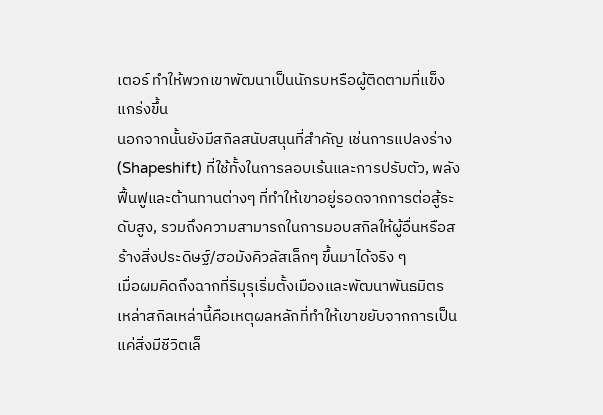เตอร์ ทำให้พวกเขาพัฒนาเป็นนักรบหรือผู้ติดตามที่แข็งแกร่งขึ้น
นอกจากนั้นยังมีสกิลสนับสนุนที่สำคัญ เช่นการแปลงร่าง (Shapeshift) ที่ใช้ทั้งในการลอบเร้นและการปรับตัว, พลังฟื้นฟูและต้านทานต่างๆ ที่ทำให้เขาอยู่รอดจากการต่อสู้ระดับสูง, รวมถึงความสามารถในการมอบสกิลให้ผู้อื่นหรือสร้างสิ่งประดิษฐ์/ฮอมังคิวลัสเล็กๆ ขึ้นมาได้จริง ๆ
เมื่อผมคิดถึงฉากที่ริมุรุเริ่มตั้งเมืองและพัฒนาพันธมิตร เหล่าสกิลเหล่านี้คือเหตุผลหลักที่ทำให้เขาขยับจากการเป็นแค่สิ่งมีชีวิตเล็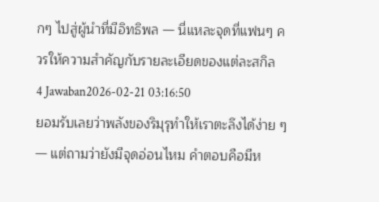กๆ ไปสู่ผู้นำที่มีอิทธิพล — นี่แหละจุดที่แฟนๆ ควรให้ความสำคัญกับรายละเอียดของแต่ละสกิล
4 Jawaban2026-02-21 03:16:50
ยอมรับเลยว่าพลังของริมุรุทำให้เราตะลึงได้ง่าย ๆ — แต่ถามว่ายังมีจุดอ่อนไหม คำตอบคือมีห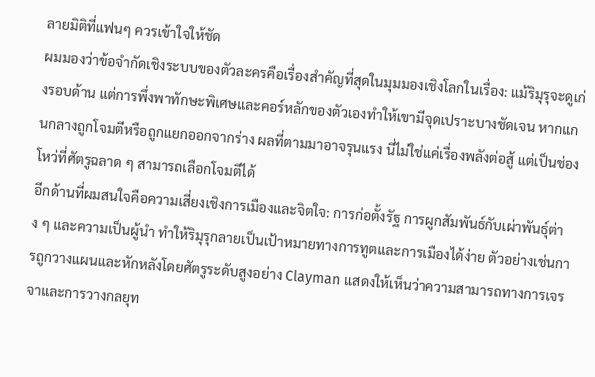ลายมิติที่แฟนๆ ควรเข้าใจให้ชัด
ผมมองว่าข้อจำกัดเชิงระบบของตัวละครคือเรื่องสำคัญที่สุดในมุมมองเชิงโลกในเรื่อง: แม้ริมุรุจะดูเก่งรอบด้าน แต่การพึ่งพาทักษะพิเศษและคอร์หลักของตัวเองทำให้เขามีจุดเปราะบางชัดเจน หากแกนกลางถูกโจมตีหรือถูกแยกออกจากร่าง ผลที่ตามมาอาจรุนแรง นี่ไม่ใช่แค่เรื่องพลังต่อสู้ แต่เป็นช่องโหว่ที่ศัตรูฉลาด ๆ สามารถเลือกโจมตีได้
อีกด้านที่ผมสนใจคือความเสี่ยงเชิงการเมืองและจิตใจ: การก่อตั้งรัฐ การผูกสัมพันธ์กับเผ่าพันธุ์ต่าง ๆ และความเป็นผู้นำ ทำให้ริมุรุกลายเป็นเป้าหมายทางการทูตและการเมืองได้ง่าย ตัวอย่างเช่นการถูกวางแผนและหักหลังโดยศัตรูระดับสูงอย่าง Clayman แสดงให้เห็นว่าความสามารถทางการเจรจาและการวางกลยุท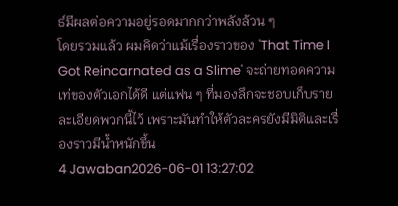ธ์มีผลต่อความอยู่รอดมากกว่าพลังล้วน ๆ
โดยรวมแล้ว ผมคิดว่าแม้เรื่องราวของ 'That Time I Got Reincarnated as a Slime' จะถ่ายทอดความเท่ของตัวเอกได้ดี แต่แฟน ๆ ที่มองลึกจะชอบเก็บรายละเอียดพวกนี้ไว้ เพราะมันทำให้ตัวละครยังมีมิติและเรื่องราวมีน้ำหนักขึ้น
4 Jawaban2026-06-01 13:27:02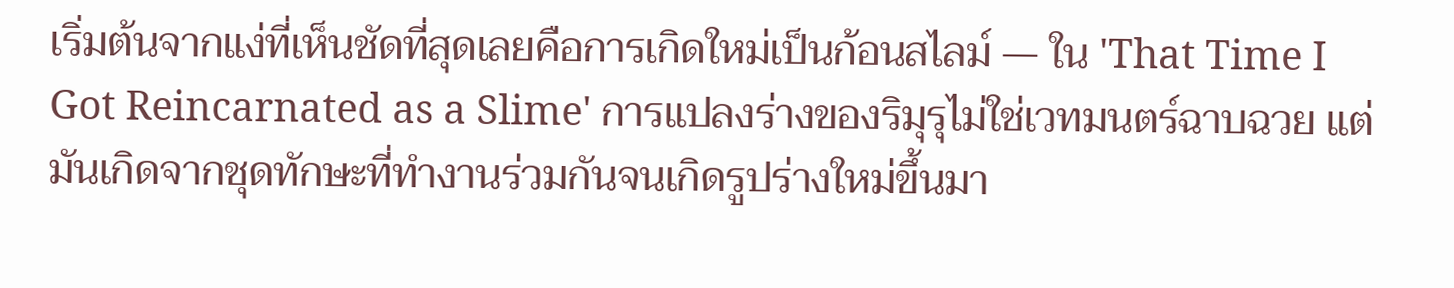เริ่มต้นจากแง่ที่เห็นชัดที่สุดเลยคือการเกิดใหม่เป็นก้อนสไลม์ — ใน 'That Time I Got Reincarnated as a Slime' การแปลงร่างของริมุรุไม่ใช่เวทมนตร์ฉาบฉวย แต่มันเกิดจากชุดทักษะที่ทำงานร่วมกันจนเกิดรูปร่างใหม่ขึ้นมา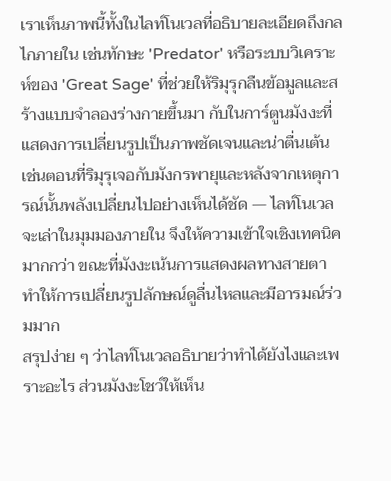เราเห็นภาพนี้ทั้งในไลท์โนเวลที่อธิบายละเอียดถึงกลไกภายใน เช่นทักษะ 'Predator' หรือระบบวิเคราะห์ของ 'Great Sage' ที่ช่วยให้ริมุรุกลืนข้อมูลและสร้างแบบจำลองร่างกายขึ้นมา กับในการ์ตูนมังงะที่แสดงการเปลี่ยนรูปเป็นภาพชัดเจนและน่าตื่นเต้น เช่นตอนที่ริมุรุเจอกับมังกรพายุและหลังจากเหตุการณ์นั้นพลังเปลี่ยนไปอย่างเห็นได้ชัด — ไลท์โนเวลจะเล่าในมุมมองภายใน จึงให้ความเข้าใจเชิงเทคนิคมากกว่า ขณะที่มังงะเน้นการแสดงผลทางสายตา ทำให้การเปลี่ยนรูปลักษณ์ดูลื่นไหลและมีอารมณ์ร่วมมาก
สรุปง่าย ๆ ว่าไลท์โนเวลอธิบายว่าทำได้ยังไงและเพราะอะไร ส่วนมังงะโชว์ให้เห็น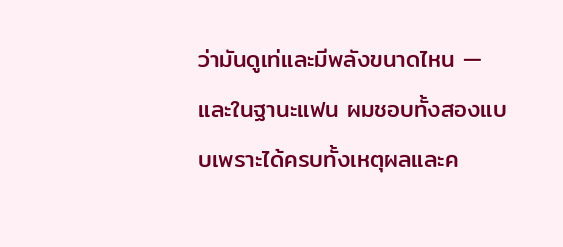ว่ามันดูเท่และมีพลังขนาดไหน — และในฐานะแฟน ผมชอบทั้งสองแบบเพราะได้ครบทั้งเหตุผลและค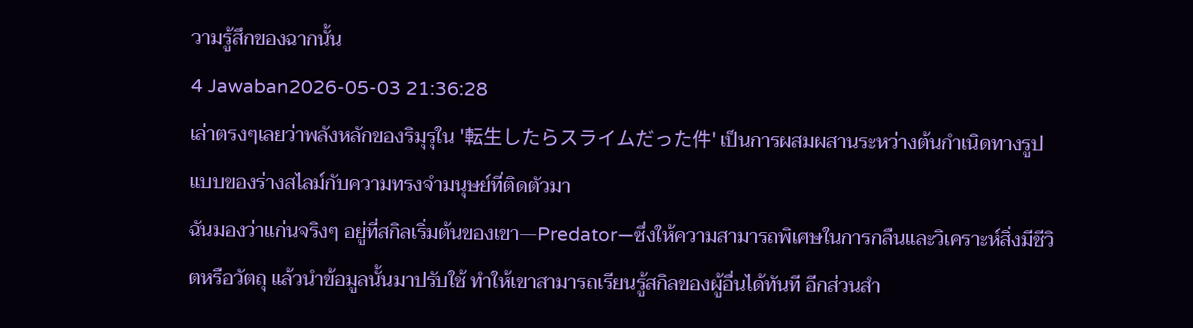วามรู้สึกของฉากนั้น
4 Jawaban2026-05-03 21:36:28
เล่าตรงๆเลยว่าพลังหลักของริมุรุใน '転生したらスライムだった件' เป็นการผสมผสานระหว่างต้นกำเนิดทางรูปแบบของร่างสไลม์กับความทรงจำมนุษย์ที่ติดตัวมา
ฉันมองว่าแก่นจริงๆ อยู่ที่สกิลเริ่มต้นของเขา—Predator—ซึ่งให้ความสามารถพิเศษในการกลืนและวิเคราะห์สิ่งมีชีวิตหรือวัตถุ แล้วนำข้อมูลนั้นมาปรับใช้ ทำให้เขาสามารถเรียนรู้สกิลของผู้อื่นได้ทันที อีกส่วนสำ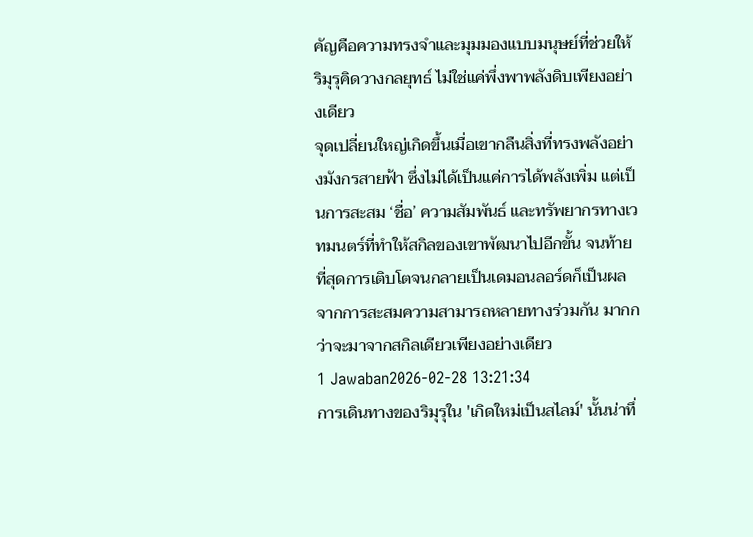คัญคือความทรงจำและมุมมองแบบมนุษย์ที่ช่วยให้ริมุรุคิดวางกลยุทธ์ ไม่ใช่แค่พึ่งพาพลังดิบเพียงอย่างเดียว
จุดเปลี่ยนใหญ่เกิดขึ้นเมื่อเขากลืนสิ่งที่ทรงพลังอย่างมังกรสายฟ้า ซึ่งไม่ได้เป็นแค่การได้พลังเพิ่ม แต่เป็นการสะสม ‘ชื่อ’ ความสัมพันธ์ และทรัพยากรทางเวทมนตร์ที่ทำให้สกิลของเขาพัฒนาไปอีกขั้น จนท้ายที่สุดการเติบโตจนกลายเป็นเดมอนลอร์ดก็เป็นผลจากการสะสมความสามารถหลายทางร่วมกัน มากกว่าจะมาจากสกิลเดียวเพียงอย่างเดียว
1 Jawaban2026-02-28 13:21:34
การเดินทางของริมุรุใน 'เกิดใหม่เป็นสไลม์' นั้นน่าทึ่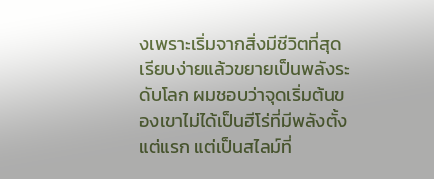งเพราะเริ่มจากสิ่งมีชีวิตที่สุดเรียบง่ายแล้วขยายเป็นพลังระดับโลก ผมชอบว่าจุดเริ่มต้นของเขาไม่ได้เป็นฮีโร่ที่มีพลังตั้งแต่แรก แต่เป็นสไลม์ที่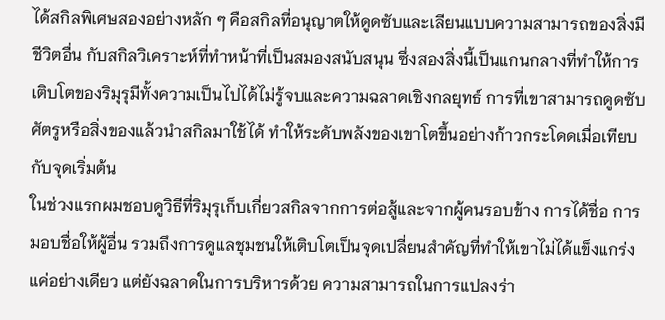ได้สกิลพิเศษสองอย่างหลัก ๆ คือสกิลที่อนุญาตให้ดูดซับและเลียนแบบความสามารถของสิ่งมีชีวิตอื่น กับสกิลวิเคราะห์ที่ทำหน้าที่เป็นสมองสนับสนุน ซึ่งสองสิ่งนี้เป็นแกนกลางที่ทำให้การเติบโตของริมุรุมีทั้งความเป็นไปได้ไม่รู้จบและความฉลาดเชิงกลยุทธ์ การที่เขาสามารถดูดซับศัตรูหรือสิ่งของแล้วนำสกิลมาใช้ได้ ทำให้ระดับพลังของเขาโตขึ้นอย่างก้าวกระโดดเมื่อเทียบกับจุดเริ่มต้น
ในช่วงแรกผมชอบดูวิธีที่ริมุรุเก็บเกี่ยวสกิลจากการต่อสู้และจากผู้คนรอบข้าง การได้ชื่อ การมอบชื่อให้ผู้อื่น รวมถึงการดูแลชุมชนให้เติบโตเป็นจุดเปลี่ยนสำคัญที่ทำให้เขาไม่ได้แข็งแกร่งแค่อย่างเดียว แต่ยังฉลาดในการบริหารด้วย ความสามารถในการแปลงร่า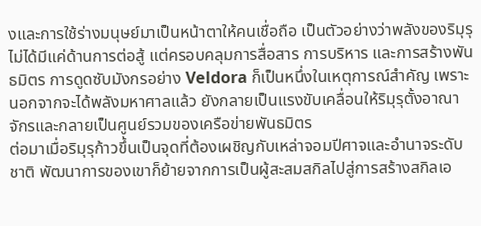งและการใช้ร่างมนุษย์มาเป็นหน้าตาให้คนเชื่อถือ เป็นตัวอย่างว่าพลังของริมุรุไม่ได้มีแค่ด้านการต่อสู้ แต่ครอบคลุมการสื่อสาร การบริหาร และการสร้างพันธมิตร การดูดซับมังกรอย่าง Veldora ก็เป็นหนึ่งในเหตุการณ์สำคัญ เพราะนอกจากจะได้พลังมหาศาลแล้ว ยังกลายเป็นแรงขับเคลื่อนให้ริมุรุตั้งอาณาจักรและกลายเป็นศูนย์รวมของเครือข่ายพันธมิตร
ต่อมาเมื่อริมุรุก้าวขึ้นเป็นจุดที่ต้องเผชิญกับเหล่าจอมปีศาจและอำนาจระดับชาติ พัฒนาการของเขาก็ย้ายจากการเป็นผู้สะสมสกิลไปสู่การสร้างสกิลเอ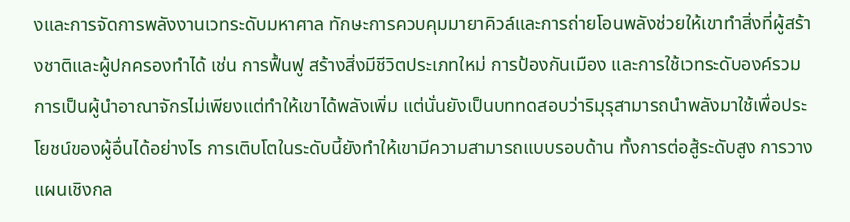งและการจัดการพลังงานเวทระดับมหาศาล ทักษะการควบคุมมายาคิวล์และการถ่ายโอนพลังช่วยให้เขาทำสิ่งที่ผู้สร้างชาติและผู้ปกครองทำได้ เช่น การฟื้นฟู สร้างสิ่งมีชีวิตประเภทใหม่ การป้องกันเมือง และการใช้เวทระดับองค์รวม การเป็นผู้นำอาณาจักรไม่เพียงแต่ทำให้เขาได้พลังเพิ่ม แต่นั่นยังเป็นบททดสอบว่าริมุรุสามารถนำพลังมาใช้เพื่อประโยชน์ของผู้อื่นได้อย่างไร การเติบโตในระดับนี้ยังทำให้เขามีความสามารถแบบรอบด้าน ทั้งการต่อสู้ระดับสูง การวางแผนเชิงกล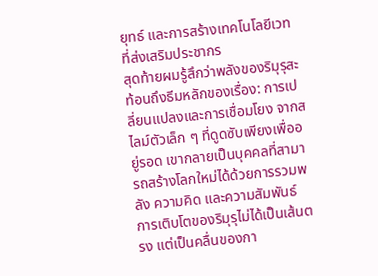ยุทธ์ และการสร้างเทคโนโลยีเวทที่ส่งเสริมประชากร
สุดท้ายผมรู้สึกว่าพลังของริมุรุสะท้อนถึงธีมหลักของเรื่อง: การเปลี่ยนแปลงและการเชื่อมโยง จากสไลม์ตัวเล็ก ๆ ที่ดูดซับเพียงเพื่ออยู่รอด เขากลายเป็นบุคคลที่สามารถสร้างโลกใหม่ได้ด้วยการรวมพลัง ความคิด และความสัมพันธ์ การเติบโตของริมุรุไม่ได้เป็นเส้นตรง แต่เป็นคลื่นของกา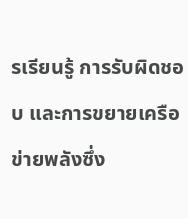รเรียนรู้ การรับผิดชอบ และการขยายเครือข่ายพลังซึ่ง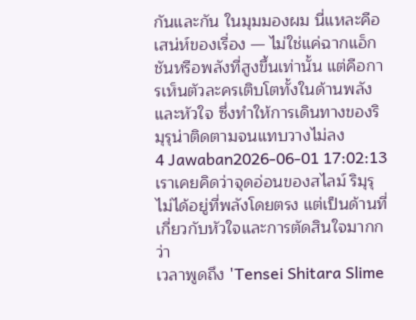กันและกัน ในมุมมองผม นี่แหละคือเสน่ห์ของเรื่อง — ไม่ใช่แค่ฉากแอ็กชันหรือพลังที่สูงขึ้นเท่านั้น แต่คือการเห็นตัวละครเติบโตทั้งในด้านพลังและหัวใจ ซึ่งทำให้การเดินทางของริมุรุน่าติดตามจนแทบวางไม่ลง
4 Jawaban2026-06-01 17:02:13
เราเคยคิดว่าจุดอ่อนของสไลม์ ริมุรุไม่ได้อยู่ที่พลังโดยตรง แต่เป็นด้านที่เกี่ยวกับหัวใจและการตัดสินใจมากกว่า
เวลาพูดถึง 'Tensei Shitara Slime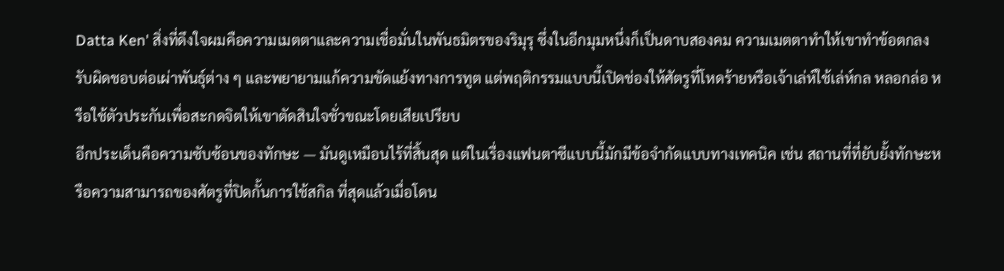Datta Ken' สิ่งที่ดึงใจผมคือความเมตตาและความเชื่อมั่นในพันธมิตรของริมุรุ ซึ่งในอีกมุมหนึ่งก็เป็นดาบสองคม ความเมตตาทำให้เขาทำข้อตกลง รับผิดชอบต่อเผ่าพันธุ์ต่าง ๆ และพยายามแก้ความขัดแย้งทางการทูต แต่พฤติกรรมแบบนี้เปิดช่องให้ศัตรูที่โหดร้ายหรือเจ้าเล่ห์ใช้เล่ห์กล หลอกล่อ หรือใช้ตัวประกันเพื่อสะกดจิตให้เขาตัดสินใจชั่วขณะโดยเสียเปรียบ
อีกประเด็นคือความซับซ้อนของทักษะ — มันดูเหมือนไร้ที่สิ้นสุด แต่ในเรื่องแฟนตาซีแบบนี้มักมีข้อจำกัดแบบทางเทคนิค เช่น สถานที่ที่ยับยั้งทักษะหรือความสามารถของศัตรูที่ปิดกั้นการใช้สกิล ที่สุดแล้วเมื่อโดน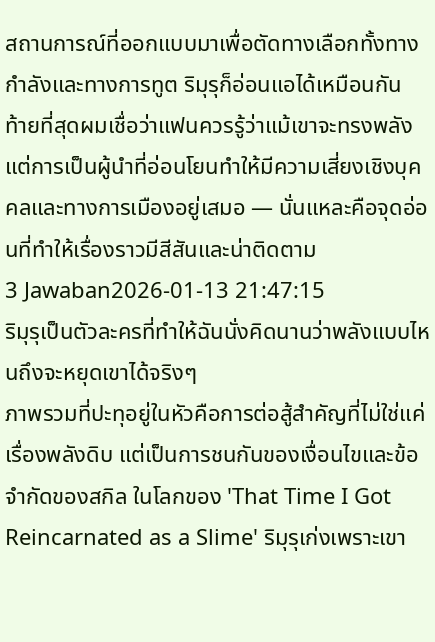สถานการณ์ที่ออกแบบมาเพื่อตัดทางเลือกทั้งทางกำลังและทางการทูต ริมุรุก็อ่อนแอได้เหมือนกัน
ท้ายที่สุดผมเชื่อว่าแฟนควรรู้ว่าแม้เขาจะทรงพลัง แต่การเป็นผู้นำที่อ่อนโยนทำให้มีความเสี่ยงเชิงบุคคลและทางการเมืองอยู่เสมอ — นั่นแหละคือจุดอ่อนที่ทำให้เรื่องราวมีสีสันและน่าติดตาม
3 Jawaban2026-01-13 21:47:15
ริมุรุเป็นตัวละครที่ทำให้ฉันนั่งคิดนานว่าพลังแบบไหนถึงจะหยุดเขาได้จริงๆ
ภาพรวมที่ปะทุอยู่ในหัวคือการต่อสู้สำคัญที่ไม่ใช่แค่เรื่องพลังดิบ แต่เป็นการชนกันของเงื่อนไขและข้อจำกัดของสกิล ในโลกของ 'That Time I Got Reincarnated as a Slime' ริมุรุเก่งเพราะเขา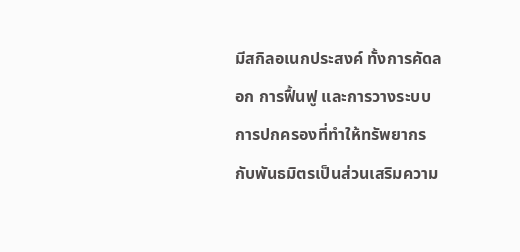มีสกิลอเนกประสงค์ ทั้งการคัดลอก การฟื้นฟู และการวางระบบการปกครองที่ทำให้ทรัพยากรกับพันธมิตรเป็นส่วนเสริมความ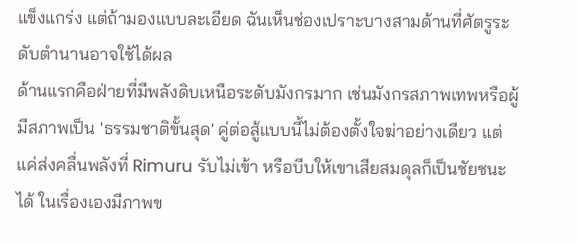แข็งแกร่ง แต่ถ้ามองแบบละเอียด ฉันเห็นช่องเปราะบางสามด้านที่ศัตรูระดับตำนานอาจใช้ได้ผล
ด้านแรกคือฝ่ายที่มีพลังดิบเหนือระดับมังกรมาก เช่นมังกรสภาพเทพหรือผู้มีสภาพเป็น 'ธรรมชาติขั้นสุด' คู่ต่อสู้แบบนี้ไม่ต้องตั้งใจฆ่าอย่างเดียว แต่แค่ส่งคลื่นพลังที่ Rimuru รับไม่เข้า หรือบีบให้เขาเสียสมดุลก็เป็นชัยชนะได้ ในเรื่องเองมีภาพข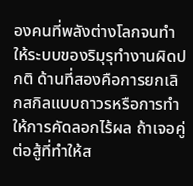องคนที่พลังต่างโลกจนทำให้ระบบของริมุรุทำงานผิดปกติ ด้านที่สองคือการยกเลิกสกิลแบบถาวรหรือการทำให้การคัดลอกไร้ผล ถ้าเจอคู่ต่อสู้ที่ทำให้ส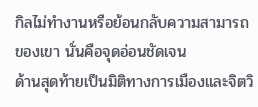กิลไม่ทำงานหรือย้อนกลับความสามารถของเขา นั่นคือจุดอ่อนชัดเจน
ด้านสุดท้ายเป็นมิติทางการเมืองและจิตวิ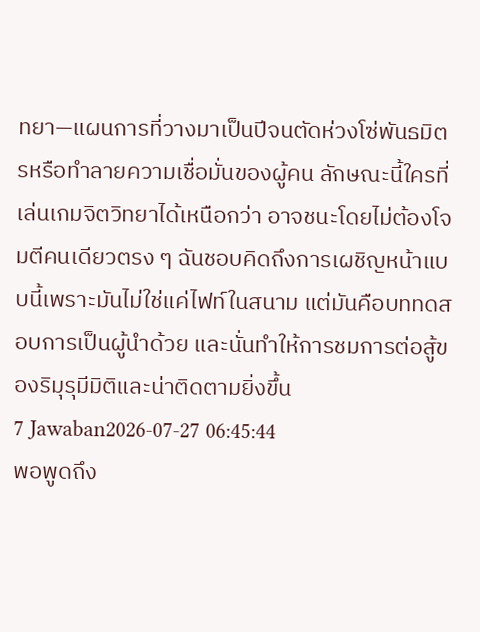ทยา—แผนการที่วางมาเป็นปีจนตัดห่วงโซ่พันธมิตรหรือทำลายความเชื่อมั่นของผู้คน ลักษณะนี้ใครที่เล่นเกมจิตวิทยาได้เหนือกว่า อาจชนะโดยไม่ต้องโจมตีคนเดียวตรง ๆ ฉันชอบคิดถึงการเผชิญหน้าแบบนี้เพราะมันไม่ใช่แค่ไฟท์ในสนาม แต่มันคือบททดสอบการเป็นผู้นำด้วย และนั่นทำให้การชมการต่อสู้ของริมุรุมีมิติและน่าติดตามยิ่งขึ้น
7 Jawaban2026-07-27 06:45:44
พอพูดถึง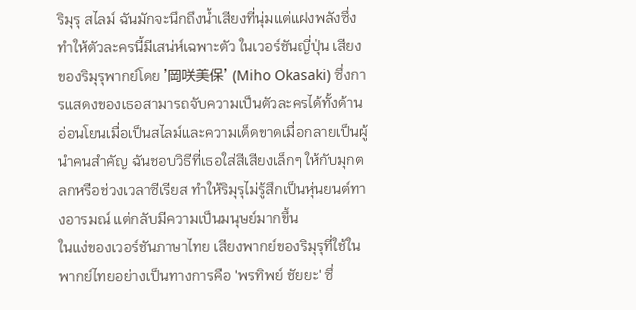ริมุรุ สไลม์ ฉันมักจะนึกถึงน้ำเสียงที่นุ่มแต่แฝงพลังซึ่งทำให้ตัวละครนี้มีเสน่ห์เฉพาะตัว ในเวอร์ชันญี่ปุ่น เสียงของริมุรุพากย์โดย '岡咲美保' (Miho Okasaki) ซึ่งการแสดงของเธอสามารถจับความเป็นตัวละครได้ทั้งด้านอ่อนโยนเมื่อเป็นสไลม์และความเด็ดขาดเมื่อกลายเป็นผู้นำคนสำคัญ ฉันชอบวิธีที่เธอใส่สีเสียงเล็กๆ ให้กับมุกตลกหรือช่วงเวลาซีเรียส ทำให้ริมุรุไม่รู้สึกเป็นหุ่นยนต์ทางอารมณ์ แต่กลับมีความเป็นมนุษย์มากขึ้น
ในแง่ของเวอร์ชันภาษาไทย เสียงพากย์ของริมุรุที่ใช้ในพากย์ไทยอย่างเป็นทางการคือ 'พรทิพย์ ชัยยะ' ซึ่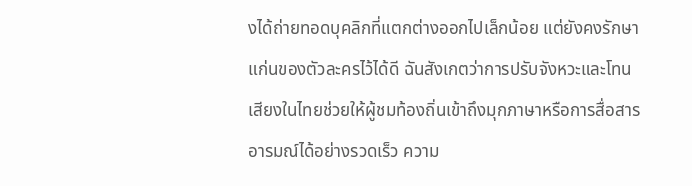งได้ถ่ายทอดบุคลิกที่แตกต่างออกไปเล็กน้อย แต่ยังคงรักษาแก่นของตัวละครไว้ได้ดี ฉันสังเกตว่าการปรับจังหวะและโทนเสียงในไทยช่วยให้ผู้ชมท้องถิ่นเข้าถึงมุกภาษาหรือการสื่อสารอารมณ์ได้อย่างรวดเร็ว ความ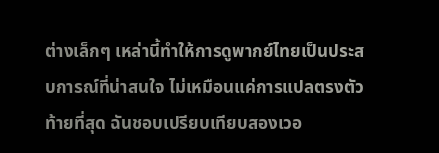ต่างเล็กๆ เหล่านี้ทำให้การดูพากย์ไทยเป็นประสบการณ์ที่น่าสนใจ ไม่เหมือนแค่การแปลตรงตัว
ท้ายที่สุด ฉันชอบเปรียบเทียบสองเวอ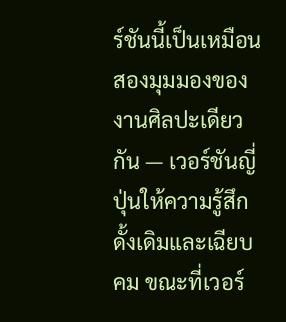ร์ชันนี้เป็นเหมือนสองมุมมองของงานศิลปะเดียวกัน — เวอร์ชันญี่ปุ่นให้ความรู้สึกดั้งเดิมและเฉียบคม ขณะที่เวอร์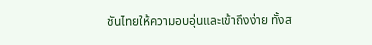ชันไทยให้ความอบอุ่นและเข้าถึงง่าย ทั้งส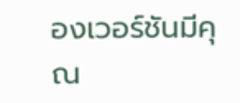องเวอร์ชันมีคุณ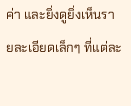ค่า และยิ่งดูยิ่งเห็นรายละเอียดเล็กๆ ที่แต่ละ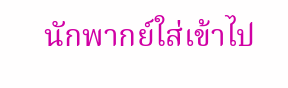นักพากย์ใส่เข้าไป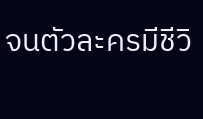จนตัวละครมีชีวิ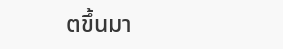ตขึ้นมา